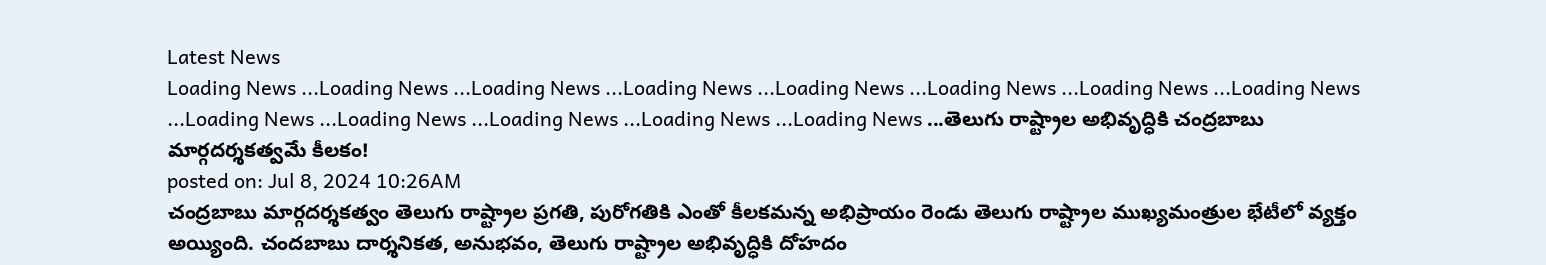Latest News
Loading News ...Loading News ...Loading News ...Loading News ...Loading News ...Loading News ...Loading News ...Loading News ...Loading News ...Loading News ...Loading News ...Loading News ...Loading News ...తెలుగు రాష్ట్రాల అభివృద్ధికి చంద్రబాబు మార్గదర్శకత్వమే కీలకం!
posted on: Jul 8, 2024 10:26AM
చంద్రబాబు మార్గదర్శకత్వం తెలుగు రాష్ట్రాల ప్రగతి, పురోగతికి ఎంతో కీలకమన్న అభిప్రాయం రెండు తెలుగు రాష్ట్రాల ముఖ్యమంత్రుల భేటీలో వ్యక్తం అయ్యింది. చందబాబు దార్శనికత, అనుభవం, తెలుగు రాష్ట్రాల అభివృద్ధికి దోహదం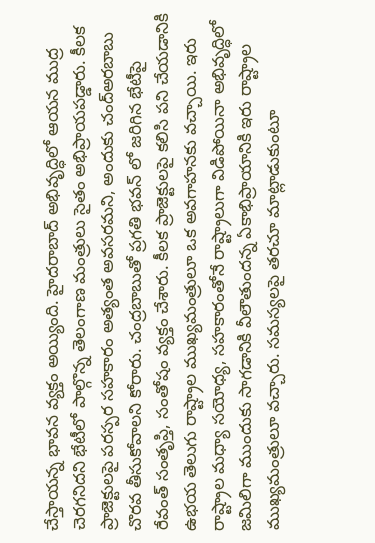చేస్తాయన్న భావన వ్యక్తం అయ్యింది. హైదరాబాద్ అభివృద్ధిలో ఆయన ముద్ర చెరగనిదని భేటీలో పాల్గొన్న తెలంగాణ మంత్రులు సైతం అభిప్రాయపడ్డారు. కీలక ప్రాజెక్టులపై పరస్పర సహకారం అత్యంత అవసరమని, అందుకు చంద్అరబాబు చొరవ తీసుకోవాలని కోరారు. చంద్రబాబుతో ప్రగతి భవన్ లో జరిగిన భేటీపై రేవంత్ సంతృప్తి, సంతోషం వ్యక్తం చేశారు. కీలక ప్రాజెక్టులపై కలిసి పని చేయడానికి ఉభయ తెలుగు రాష్ట్రాల ముఖ్యమంత్రులూ ఒక అవగాహనకు వచ్చాయి. ఇరు రాష్ట్రాల మధ్యా సయోధ్య, సహకారంతోనే రాష్ట్రాలుగా విడిపోయినా అభివృద్ధిలో జమిలిగా ముందుకు సాగడానికి వీలౌతుందన్న ఏకాభిప్రాయానికి ఇరు రాష్ట్రాల ముఖ్యమంత్రులూ వచ్చారు. సమస్యలపై తరచూ మాట్లాడుకుంటూ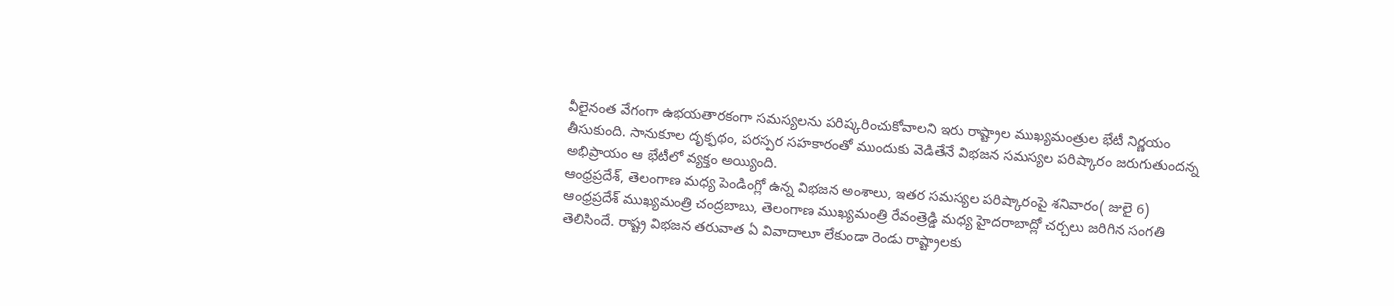వీలైనంత వేగంగా ఉభయతారకంగా సమస్యలను పరిష్కరించుకోవాలని ఇరు రాష్ట్రాల ముఖ్యమంత్రుల భేటీ నిర్ణయం తీసుకుంది. సానుకూల దృక్ఫథం, పరస్పర సహకారంతో ముందుకు వెడితేనే విభజన సమస్యల పరిష్కారం జరుగుతుందన్న అభిప్రాయం ఆ భేటీలో వ్యక్తం అయ్యింది.
ఆంధ్రప్రదేశ్, తెలంగాణ మధ్య పెండింగ్లో ఉన్న విభజన అంశాలు, ఇతర సమస్యల పరిష్కారంపై శనివారం( జులై 6) ఆంధ్రప్రదేశ్ ముఖ్యమంత్రి చంద్రబాబు, తెలంగాణ ముఖ్యమంత్రి రేవంత్రెడ్డి మధ్య హైదరాబాద్లో చర్చలు జరిగిన సంగతి తెలిసిందే. రాష్ట్ర విభజన తరువాత ఏ వివాదాలూ లేకుండా రెండు రాష్ట్రాలకు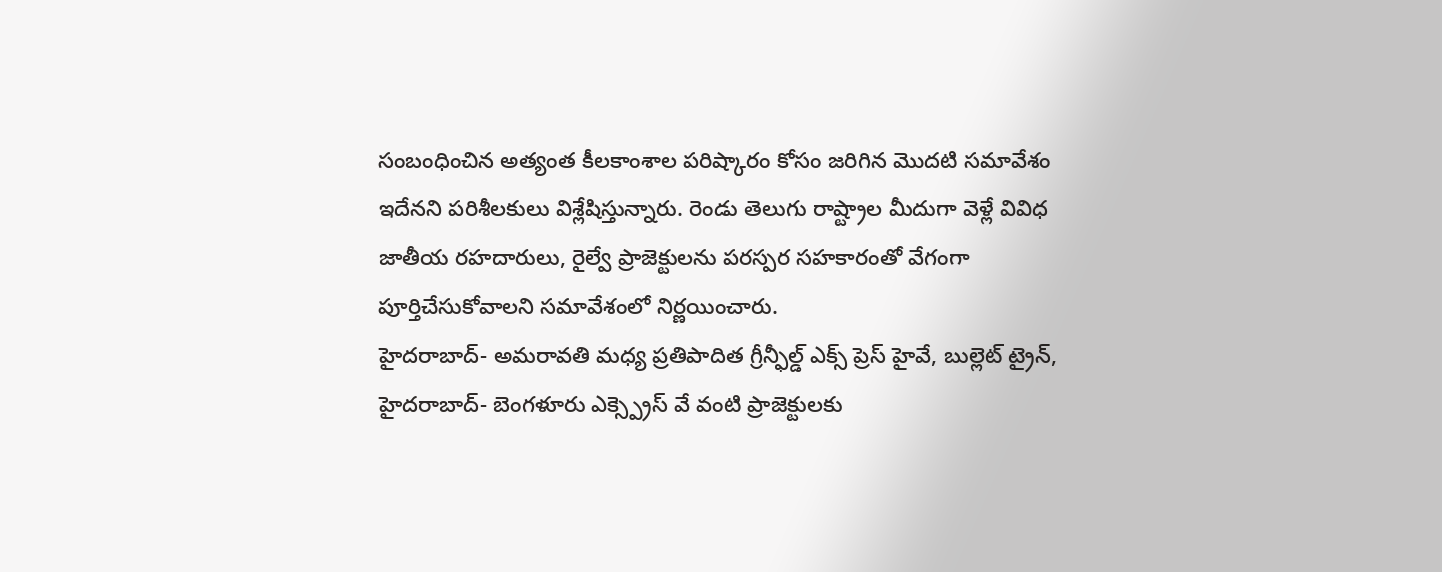సంబంధించిన అత్యంత కీలకాంశాల పరిష్కారం కోసం జరిగిన మొదటి సమావేశం ఇదేనని పరిశీలకులు విశ్లేషిస్తున్నారు. రెండు తెలుగు రాష్ట్రాల మీదుగా వెళ్లే వివిధ జాతీయ రహదారులు, రైల్వే ప్రాజెక్టులను పరస్పర సహకారంతో వేగంగా పూర్తిచేసుకోవాలని సమావేశంలో నిర్ణయించారు.
హైదరాబాద్- అమరావతి మధ్య ప్రతిపాదిత గ్రీన్ఫీల్డ్ ఎక్స్ ప్రెస్ హైవే, బుల్లెట్ ట్రైన్, హైదరాబాద్- బెంగళూరు ఎక్స్ప్రెస్ వే వంటి ప్రాజెక్టులకు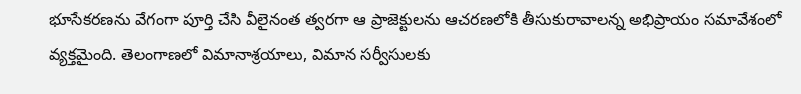భూసేకరణను వేగంగా పూర్తి చేసి వీలైనంత త్వరగా ఆ ప్రాజెక్టులను ఆచరణలోకి తీసుకురావాలన్న అభిప్రాయం సమావేశంలో వ్యక్తమైంది. తెలంగాణలో విమానాశ్రయాలు, విమాన సర్వీసులకు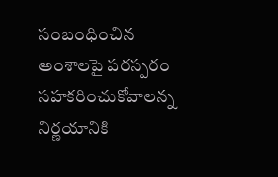సంబంధించిన అంశాలపై పరస్పరం సహకరించుకోవాలన్న నిర్ణయానికి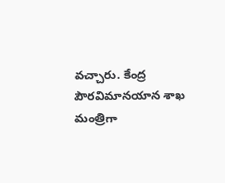వచ్చారు. కేంద్ర పౌరవిమానయాన శాఖ మంత్రిగా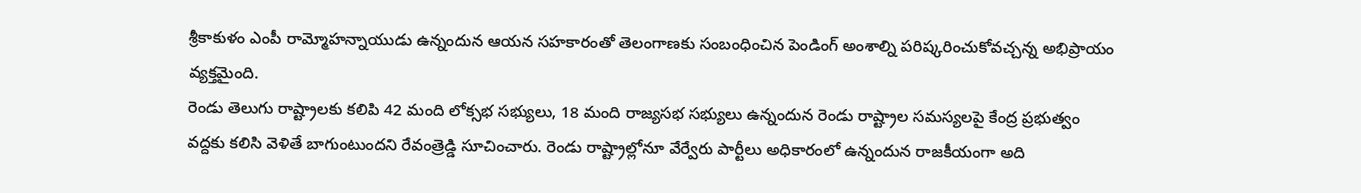శ్రీకాకుళం ఎంపీ రామ్మోహన్నాయుడు ఉన్నందున ఆయన సహకారంతో తెలంగాణకు సంబంధించిన పెండింగ్ అంశాల్ని పరిష్కరించుకోవచ్చన్న అభిప్రాయం వ్యక్తమైంది.
రెండు తెలుగు రాష్ట్రాలకు కలిపి 42 మంది లోక్సభ సభ్యులు, 18 మంది రాజ్యసభ సభ్యులు ఉన్నందున రెండు రాష్ట్రాల సమస్యలపై కేంద్ర ప్రభుత్వం వద్దకు కలిసి వెళితే బాగుంటుందని రేవంత్రెడ్డి సూచించారు. రెండు రాష్ట్రాల్లోనూ వేర్వేరు పార్టీలు అధికారంలో ఉన్నందున రాజకీయంగా అది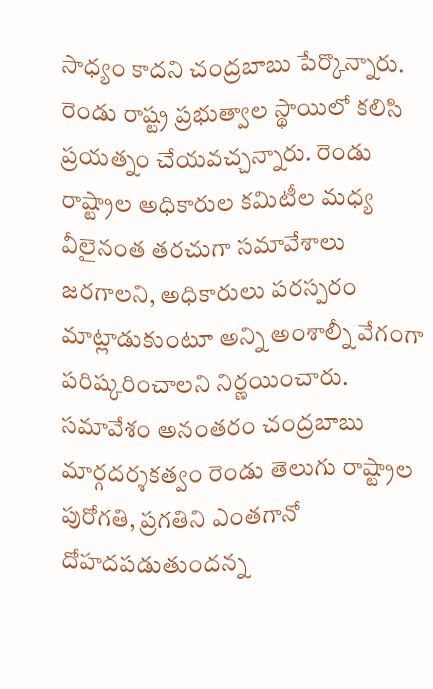సాధ్యం కాదని చంద్రబాబు పేర్కొన్నారు. రెండు రాష్ట్ర ప్రభుత్వాల స్థాయిలో కలిసి ప్రయత్నం చేయవచ్చన్నారు. రెండు రాష్ట్రాల అధికారుల కమిటీల మధ్య వీలైనంత తరచుగా సమావేశాలు జరగాలని, అధికారులు పరస్పరం మాట్లాడుకుంటూ అన్ని అంశాల్నీ వేగంగా పరిష్కరించాలని నిర్ణయించారు. సమావేశం అనంతరం చంద్రబాబు మార్గదర్శకత్వం రెండు తెలుగు రాష్ట్రాల పురోగతి, ప్రగతిని ఎంతగానో దోహదపడుతుందన్న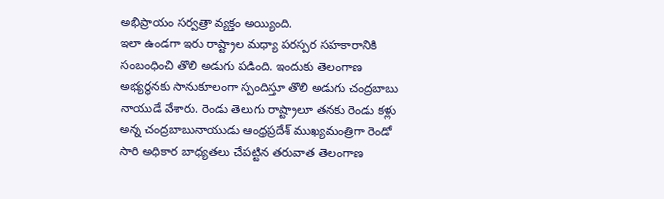అభిప్రాయం సర్వత్రా వ్యక్తం అయ్యింది.
ఇలా ఉండగా ఇరు రాష్ట్రాల మధ్యా పరస్పర సహకారానికి సంబంధించి తొలి అడుగు పడింది. ఇందుకు తెలంగాణ అభ్యర్థనకు సానుకూలంగా స్పందిస్తూ తొలి అడుగు చంద్రబాబు నాయుడే వేశారు. రెండు తెలుగు రాష్ట్రాలూ తనకు రెండు కళ్లు అన్న చంద్రబాబునాయుడు ఆంధ్రప్రదేశ్ ముఖ్యమంత్రిగా రెండో సారి అధికార బాధ్యతలు చేపట్టిన తరువాత తెలంగాణ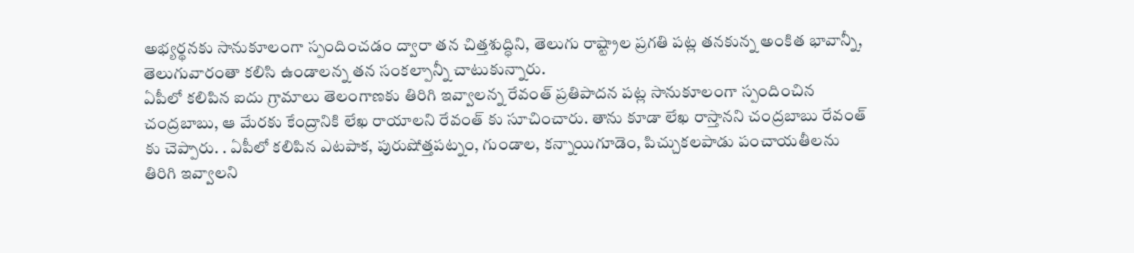అభ్యర్థనకు సానుకూలంగా స్పందించడం ద్వారా తన చిత్తశుద్ధిని, తెలుగు రాష్ట్రాల ప్రగతి పట్ల తనకున్న అంకిత భావాన్నీ, తెలుగువారంతా కలిసి ఉండాలన్న తన సంకల్పాన్నీ చాటుకున్నారు.
ఏపీలో కలిపిన ఐదు గ్రామాలు తెలంగాణకు తిరిగి ఇవ్వాలన్న రేవంత్ ప్రతిపాదన పట్ల సానుకూలంగా స్పందించిన చంద్రబాబు, ఆ మేరకు కేంద్రానికి లేఖ రాయాలని రేవంత్ కు సూచించారు. తాను కూడా లేఖ రాస్తానని చంద్రబాబు రేవంత్ కు చెప్పారు. . ఏపీలో కలిపిన ఎటపాక, పురుషోత్తపట్నం, గుండాల, కన్నాయిగూడెం, పిచ్చుకలపాడు పంచాయతీలను తిరిగి ఇవ్వాలని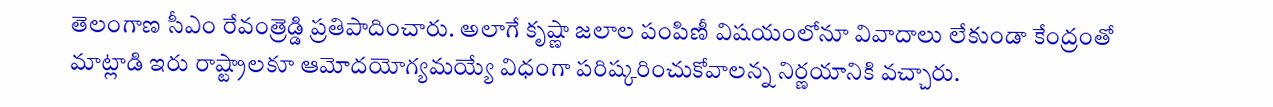తెలంగాణ సీఎం రేవంత్రెడ్డి ప్రతిపాదించారు. అలాగే కృష్ణా జలాల పంపిణీ విషయంలోనూ వివాదాలు లేకుండా కేంద్రంతో మాట్లాడి ఇరు రాష్ట్రాలకూ ఆమోదయోగ్యమయ్యే విధంగా పరిష్కరించుకోవాలన్న నిర్ణయానికి వచ్చారు.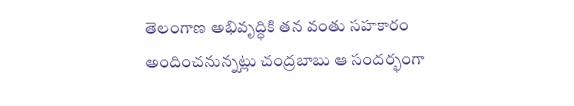తెలంగాణ అభివృద్ధికి తన వంతు సహకారం అందించనున్నట్లు చంద్రబాబు ఆ సందర్భంగా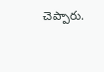చెప్పారు.